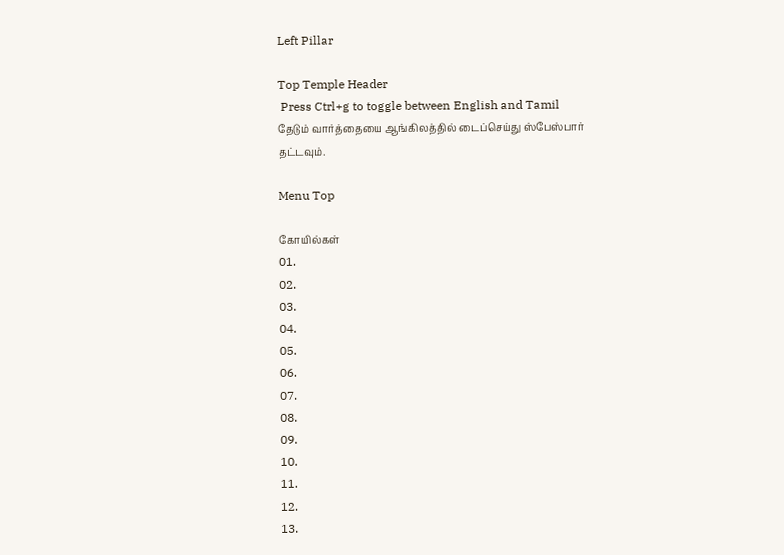Left Pillar

Top Temple Header
 Press Ctrl+g to toggle between English and Tamil
தேடும் வார்த்தையை ஆங்கிலத்தில் டைப்செய்து ஸ்பேஸ்பார் தட்டவும்.

Menu Top

கோயில்கள்
01.
02.
03.
04.
05.
06.
07.
08.
09.
10.
11.
12.
13.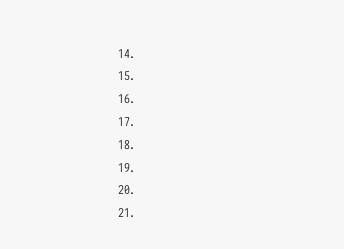14.
15.
16.
17.
18.
19.
20.
21.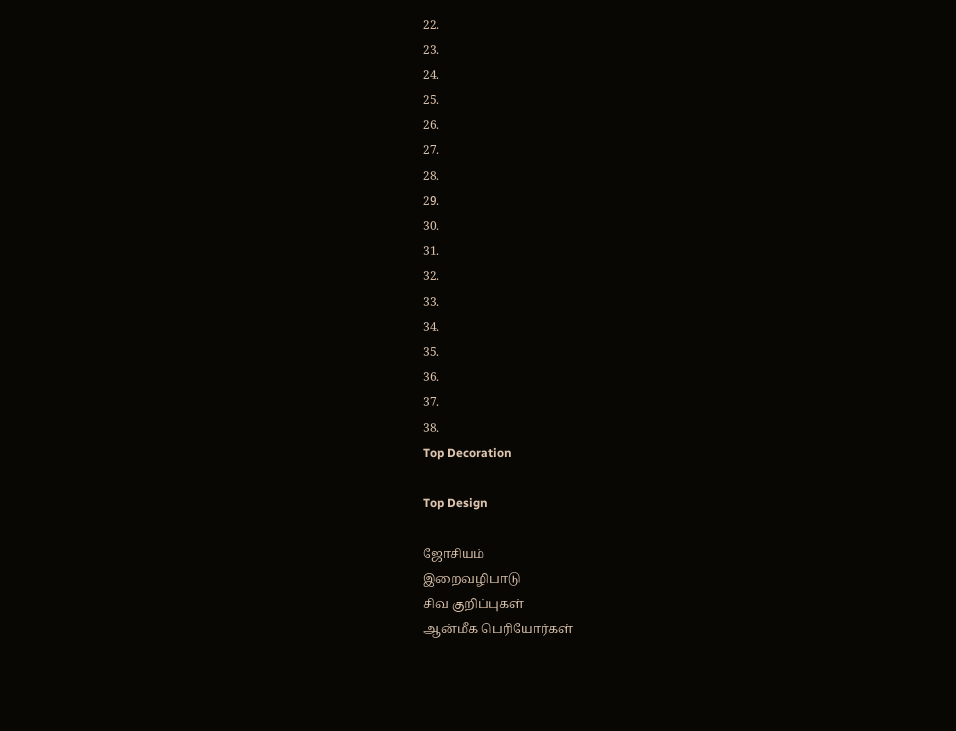22.
23.
24.
25.
26.
27.
28.
29.
30.
31.
32.
33.
34.
35.
36.
37.
38.
Top Decoration

Top Design

ஜோசியம்
இறைவழிபாடு
சிவ குறிப்புகள்
ஆன்மீக பெரியோர்கள்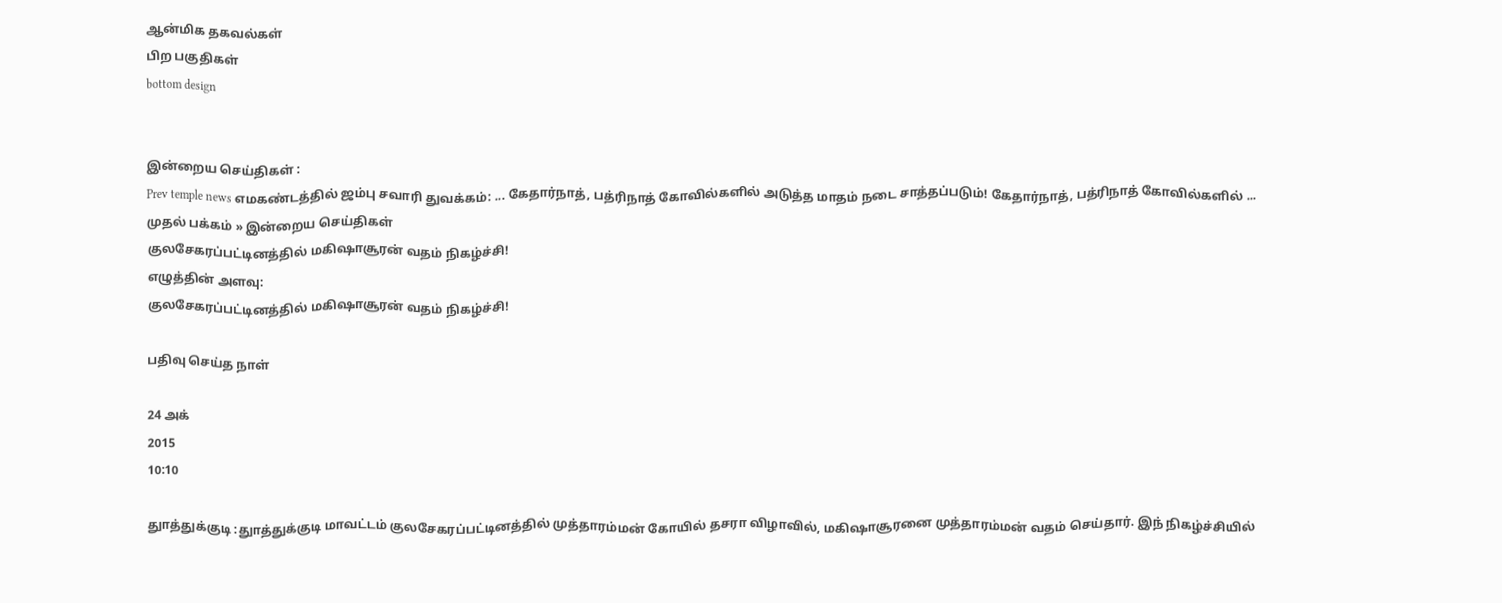ஆன்மிக தகவல்கள்
பிற பகுதிகள்
bottom design


இன்றைய செய்திகள் :
Prev temple news எமகண்டத்தில் ஜம்பு சவாரி துவக்கம்: ... கேதார்நாத், பத்ரிநாத் கோவில்களில் அடுத்த மாதம் நடை சாத்தப்படும்! கேதார்நாத், பத்ரிநாத் கோவில்களில் ...
முதல் பக்கம் » இன்றைய செய்திகள்
குலசேகரப்பட்டினத்தில் மகிஷாசூரன் வதம் நிகழ்ச்சி!
எழுத்தின் அளவு:
குலசேகரப்பட்டினத்தில் மகிஷாசூரன் வதம் நிகழ்ச்சி!

பதிவு செய்த நாள்

24 அக்
2015
10:10

துாத்துக்குடி :துாத்துக்குடி மாவட்டம் குலசேகரப்பட்டினத்தில் முத்தாரம்மன் கோயில் தசரா விழாவில், மகிஷாசூரனை முத்தாரம்மன் வதம் செய்தார். இந் நிகழ்ச்சியில்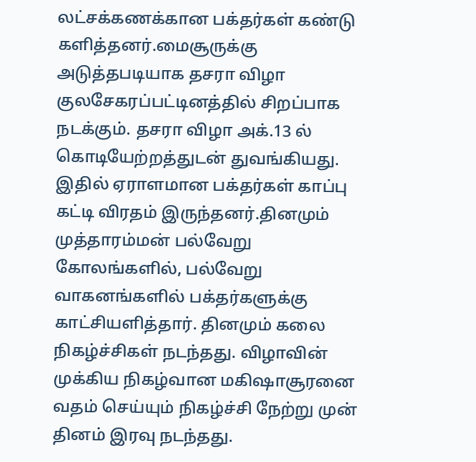லட்சக்கணக்கான பக்தர்கள் கண்டு களித்தனர்.மைசூருக்கு அடுத்தபடியாக தசரா விழா குலசேகரப்பட்டினத்தில் சிறப்பாக நடக்கும். தசரா விழா அக்.13 ல் கொடியேற்றத்துடன் துவங்கியது. இதில் ஏராளமான பக்தர்கள் காப்பு கட்டி விரதம் இருந்தனர்.தினமும் முத்தாரம்மன் பல்வேறு கோலங்களில், பல்வேறு வாகனங்களில் பக்தர்களுக்கு காட்சியளித்தார். தினமும் கலை நிகழ்ச்சிகள் நடந்தது. விழாவின் முக்கிய நிகழ்வான மகிஷாசூரனை வதம் செய்யும் நிகழ்ச்சி நேற்று முன் தினம் இரவு நடந்தது.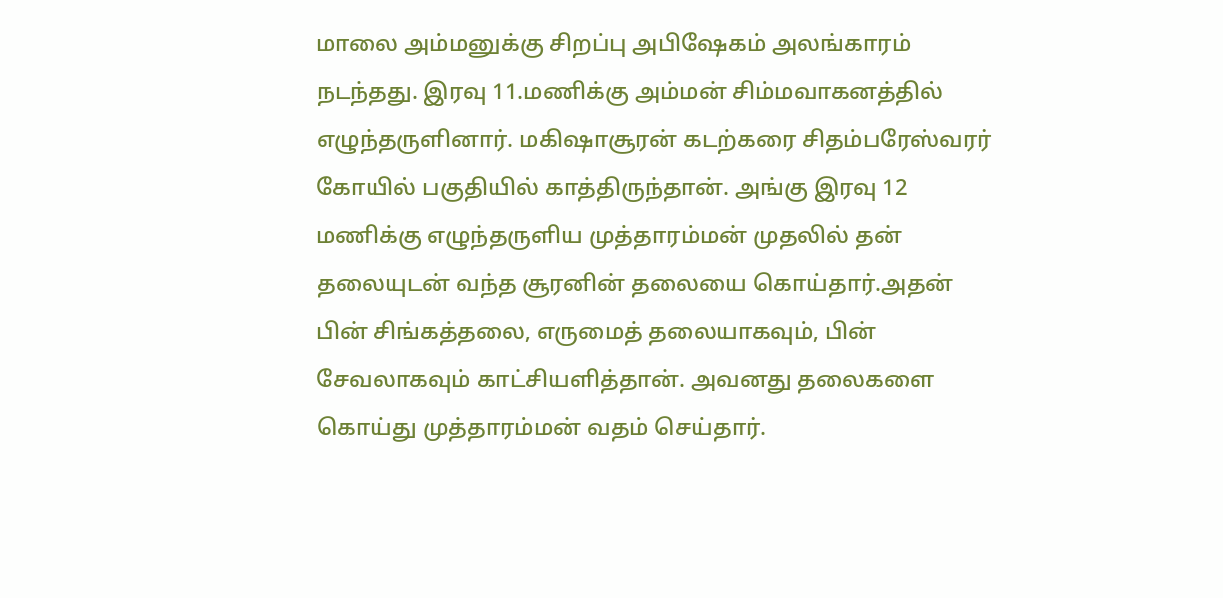மாலை அம்மனுக்கு சிறப்பு அபிஷேகம் அலங்காரம் நடந்தது. இரவு 11.மணிக்கு அம்மன் சிம்மவாகனத்தில் எழுந்தருளினார். மகிஷாசூரன் கடற்கரை சிதம்பரேஸ்வரர் கோயில் பகுதியில் காத்திருந்தான். அங்கு இரவு 12 மணிக்கு எழுந்தருளிய முத்தாரம்மன் முதலில் தன் தலையுடன் வந்த சூரனின் தலையை கொய்தார்.அதன் பின் சிங்கத்தலை, எருமைத் தலையாகவும், பின் சேவலாகவும் காட்சியளித்தான். அவனது தலைகளை கொய்து முத்தாரம்மன் வதம் செய்தார்.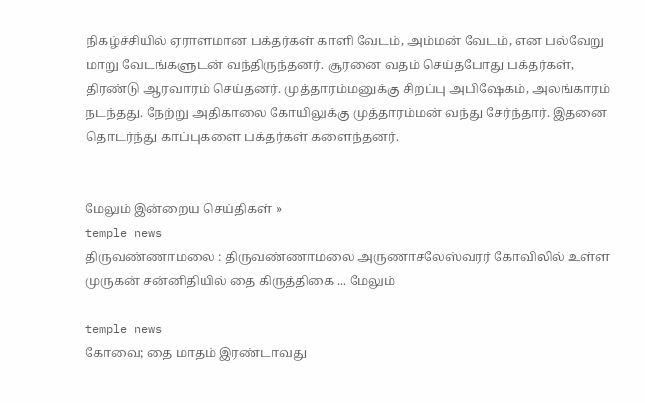நிகழ்ச்சியில் ஏராளமான பக்தர்கள் காளி வேடம், அம்மன் வேடம், என பல்வேறு மாறு வேடங்களுடன் வந்திருந்தனர். சூரனை வதம் செய்தபோது பக்தர்கள், திரண்டு ஆரவாரம் செய்தனர். முத்தாரம்மனுக்கு சிறப்பு அபிஷேகம், அலங்காரம் நடந்தது. நேற்று அதிகாலை கோயிலுக்கு முத்தாரம்மன் வந்து சேர்ந்தார். இதனை தொடர்ந்து காப்புகளை பக்தர்கள் களைந்தனர்.


மேலும் இன்றைய செய்திகள் »
temple news
திருவண்ணாமலை : திருவண்ணாமலை அருணாசலேஸ்வரர் கோவிலில் உள்ள முருகன் சன்னிதியில் தை கிருத்திகை ... மேலும்

temple news
கோவை; தை மாதம் இரண்டாவது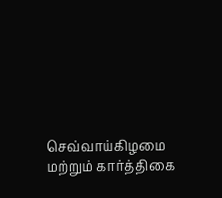செவ்வாய்கிழமை  மற்றும் கார்த்திகை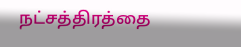நட்சத்திரத்தை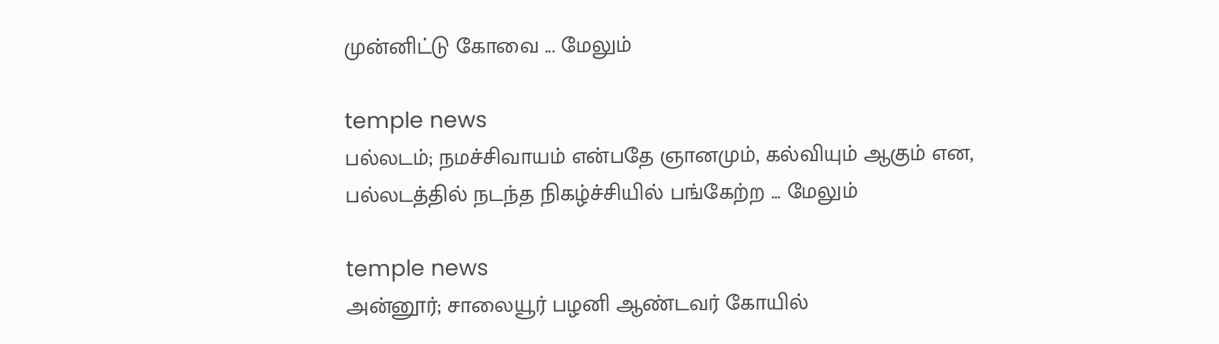முன்னிட்டு கோவை ... மேலும்

temple news
பல்லடம்; நமச்சிவாயம் என்பதே ஞானமும், கல்வியும் ஆகும் என, பல்லடத்தில் நடந்த நிகழ்ச்சியில் பங்கேற்ற ... மேலும்

temple news
அன்னூர்; சாலையூர் பழனி ஆண்டவர் கோயில்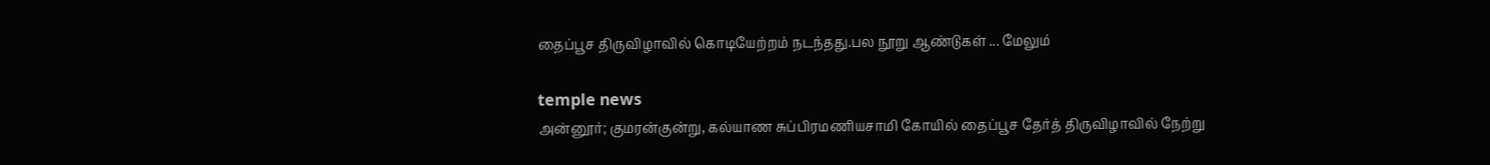தைப்பூச திருவிழாவில் கொடியேற்றம் நடந்தது.பல நூறு ஆண்டுகள் ... மேலும்

temple news
அன்னூர்; குமரன்குன்று, கல்யாண சுப்பிரமணியசாமி கோயில் தைப்பூச தேர்த் திருவிழாவில் நேற்று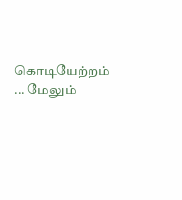கொடியேற்றம் ... மேலும்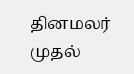தினமலர் முதல்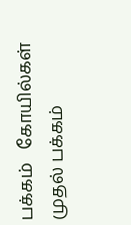பக்கம்   கோயில்கள் முதல் பக்கம்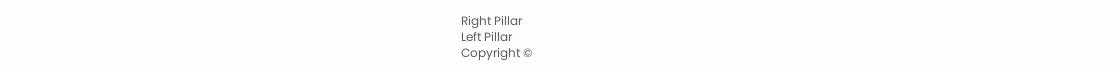Right Pillar
Left Pillar
Copyright ©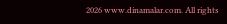2026 www.dinamalar.com. All rights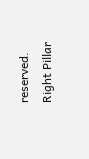reserved.
Right Pillar